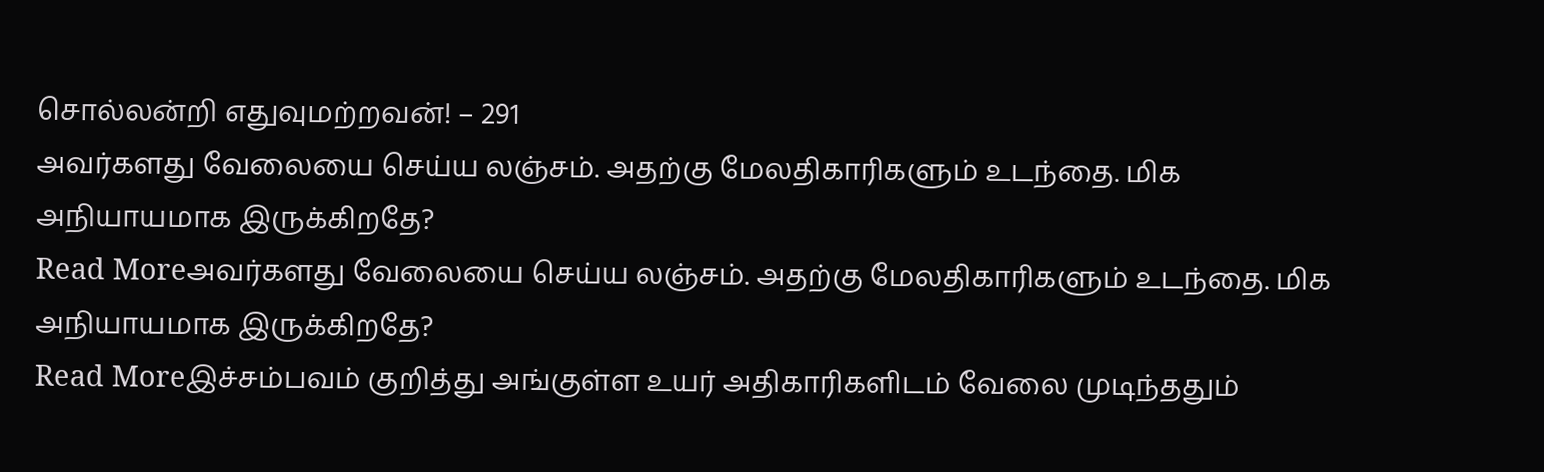சொல்லன்றி எதுவுமற்றவன்! – 291
அவர்களது வேலையை செய்ய லஞ்சம். அதற்கு மேலதிகாரிகளும் உடந்தை. மிக அநியாயமாக இருக்கிறதே?
Read Moreஅவர்களது வேலையை செய்ய லஞ்சம். அதற்கு மேலதிகாரிகளும் உடந்தை. மிக அநியாயமாக இருக்கிறதே?
Read Moreஇச்சம்பவம் குறித்து அங்குள்ள உயர் அதிகாரிகளிடம் வேலை முடிந்ததும்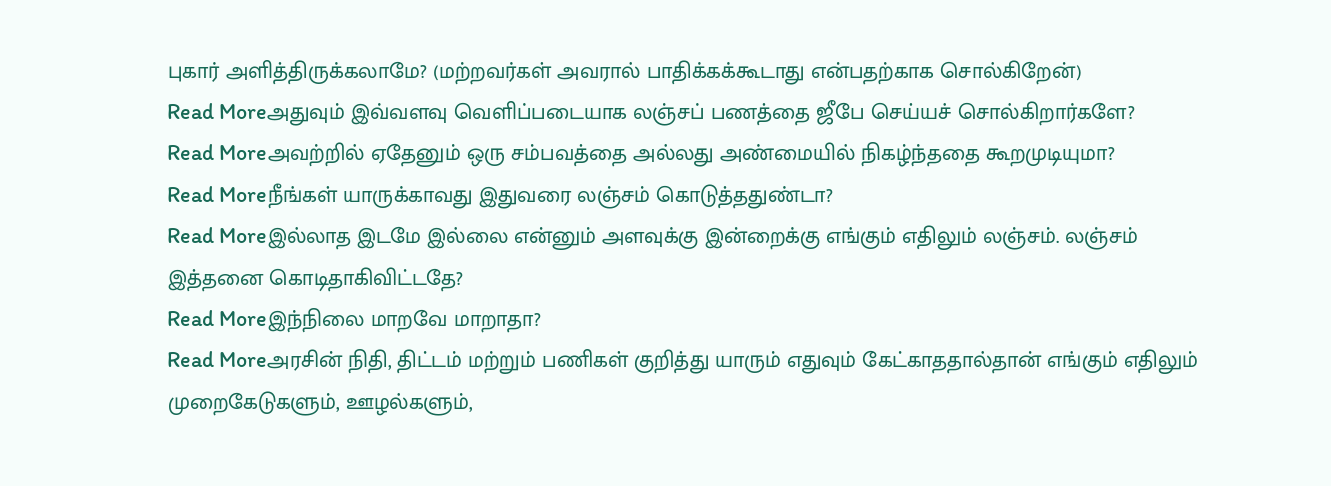புகார் அளித்திருக்கலாமே? (மற்றவர்கள் அவரால் பாதிக்கக்கூடாது என்பதற்காக சொல்கிறேன்)
Read Moreஅதுவும் இவ்வளவு வெளிப்படையாக லஞ்சப் பணத்தை ஜீபே செய்யச் சொல்கிறார்களே?
Read Moreஅவற்றில் ஏதேனும் ஒரு சம்பவத்தை அல்லது அண்மையில் நிகழ்ந்ததை கூறமுடியுமா?
Read Moreநீங்கள் யாருக்காவது இதுவரை லஞ்சம் கொடுத்ததுண்டா?
Read Moreஇல்லாத இடமே இல்லை என்னும் அளவுக்கு இன்றைக்கு எங்கும் எதிலும் லஞ்சம். லஞ்சம் இத்தனை கொடிதாகிவிட்டதே?
Read Moreஇந்நிலை மாறவே மாறாதா?
Read Moreஅரசின் நிதி, திட்டம் மற்றும் பணிகள் குறித்து யாரும் எதுவும் கேட்காததால்தான் எங்கும் எதிலும் முறைகேடுகளும், ஊழல்களும்,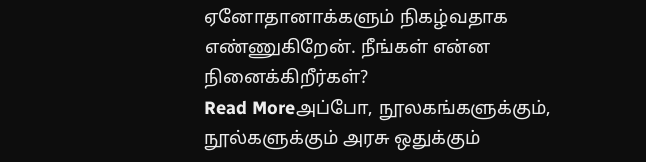ஏனோதானாக்களும் நிகழ்வதாக எண்ணுகிறேன். நீங்கள் என்ன நினைக்கிறீர்கள்?
Read Moreஅப்போ, நூலகங்களுக்கும், நூல்களுக்கும் அரசு ஒதுக்கும்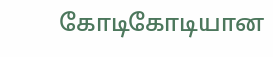கோடிகோடியான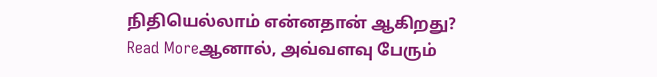நிதியெல்லாம் என்னதான் ஆகிறது?
Read Moreஆனால், அவ்வளவு பேரும்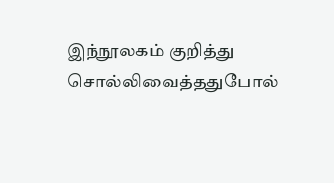இந்நூலகம் குறித்து சொல்லிவைத்ததுபோல்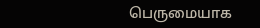பெருமையாக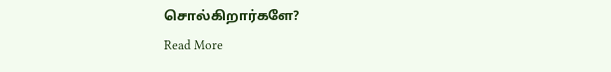சொல்கிறார்களே?
Read More